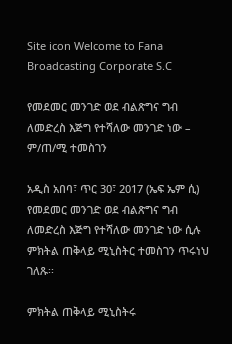Site icon Welcome to Fana Broadcasting Corporate S.C

የመደመር መንገድ ወደ ብልጽግና ግብ ለመድረስ እጅግ የተሻለው መንገድ ነው – ም/ጠ/ሚ ተመስገን

አዲስ አበባ፣ ጥር 30፣ 2017 (ኤፍ ኤም ሲ) የመደመር መንገድ ወደ ብልጽግና ግብ ለመድረስ እጅግ የተሻለው መንገድ ነው ሲሉ ምክትል ጠቅላይ ሚኒስትር ተመስገን ጥሩነህ ገለጹ፡፡

ምክትል ጠቅላይ ሚኒስትሩ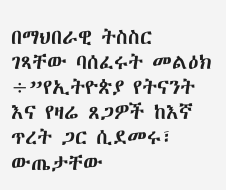በማህበራዊ ትስስር ገጻቸው ባሰፈሩት መልዕክ ÷”የኢትዮጵያ የትናንት እና የዛሬ ጸጋዎች ከእኛ ጥረት ጋር ሲደመሩ፣ ውጤታቸው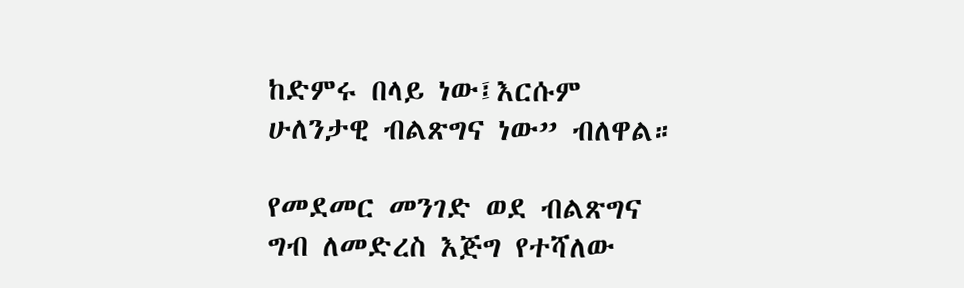ከድምሩ በላይ ነው፤እርሱም ሁለንታዊ ብልጽግና ነው” ብለዋል።

የመደመር መንገድ ወደ ብልጽግና ግብ ለመድረስ እጅግ የተሻለው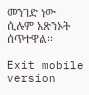መንገድ ነው ሲሉም አጽንኦት ሰጥተዋል፡፡

Exit mobile version